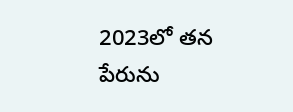2023లో తన పేరును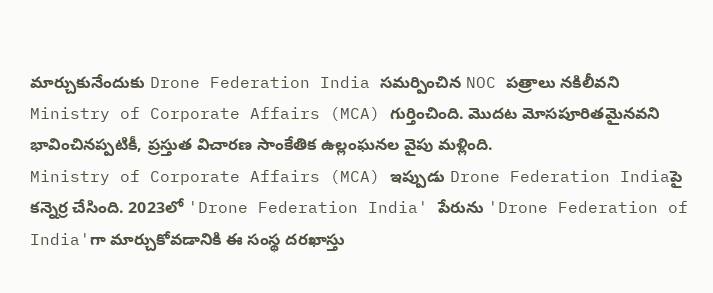మార్చుకునేందుకు Drone Federation India సమర్పించిన NOC పత్రాలు నకిలీవని Ministry of Corporate Affairs (MCA) గుర్తించింది. మొదట మోసపూరితమైనవని భావించినప్పటికీ, ప్రస్తుత విచారణ సాంకేతిక ఉల్లంఘనల వైపు మళ్లింది.
Ministry of Corporate Affairs (MCA) ఇప్పుడు Drone Federation Indiaపై కన్నెర్ర చేసింది. 2023లో 'Drone Federation India' పేరును 'Drone Federation of India'గా మార్చుకోవడానికి ఈ సంస్థ దరఖాస్తు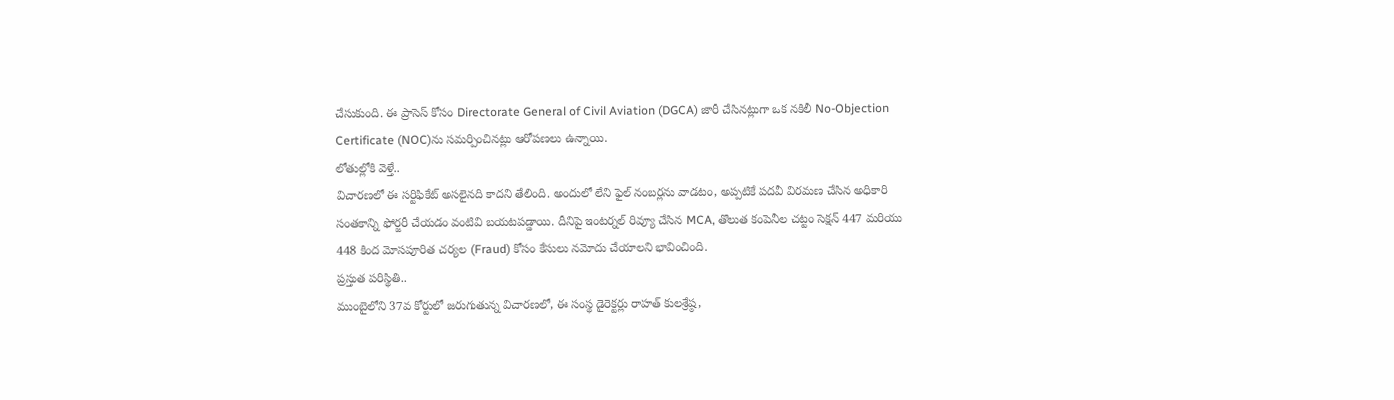చేసుకుంది. ఈ ప్రాసెస్ కోసం Directorate General of Civil Aviation (DGCA) జారీ చేసినట్లుగా ఒక నకిలీ No-Objection Certificate (NOC)ను సమర్పించినట్లు ఆరోపణలు ఉన్నాయి.
లోతుల్లోకి వెళ్తే..
విచారణలో ఈ సర్టిఫికేట్ అసలైనది కాదని తేలింది. అందులో లేని ఫైల్ నంబర్లను వాడటం, అప్పటికే పదవీ విరమణ చేసిన అధికారి సంతకాన్ని ఫోర్జరీ చేయడం వంటివి బయటపడ్డాయి. దీనిపై ఇంటర్నల్ రివ్యూ చేసిన MCA, తొలుత కంపెనీల చట్టం సెక్షన్ 447 మరియు 448 కింద మోసపూరిత చర్యల (Fraud) కోసం కేసులు నమోదు చేయాలని భావించింది.
ప్రస్తుత పరిస్థితి..
ముంబైలోని 37వ కోర్టులో జరుగుతున్న విచారణలో, ఈ సంస్థ డైరెక్టర్లు రాహత్ కులశ్రేష్ఠ,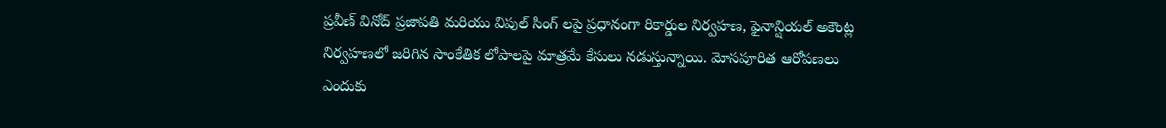ప్రవీణ్ వినోద్ ప్రజాపతి మరియు విపుల్ సింగ్ లపై ప్రధానంగా రికార్డుల నిర్వహణ, ఫైనాన్షియల్ అకౌంట్ల నిర్వహణలో జరిగిన సాంకేతిక లోపాలపై మాత్రమే కేసులు నడుస్తున్నాయి. మోసపూరిత ఆరోపణలు ఎందుకు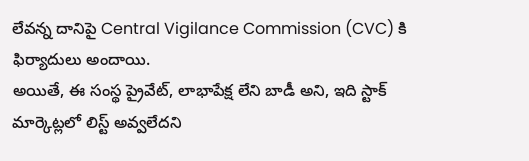లేవన్న దానిపై Central Vigilance Commission (CVC) కి ఫిర్యాదులు అందాయి.
అయితే, ఈ సంస్థ ప్రైవేట్, లాభాపేక్ష లేని బాడీ అని, ఇది స్టాక్ మార్కెట్లలో లిస్ట్ అవ్వలేదని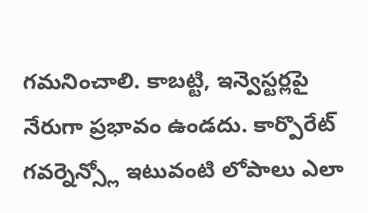గమనించాలి. కాబట్టి, ఇన్వెస్టర్లపై నేరుగా ప్రభావం ఉండదు. కార్పొరేట్ గవర్నెన్స్లో ఇటువంటి లోపాలు ఎలా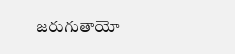జరుగుతాయో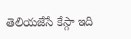తెలియజేసే కేస్గా ఇది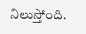నిలుస్తోంది.